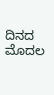ದಿನದ ಮೊದಲ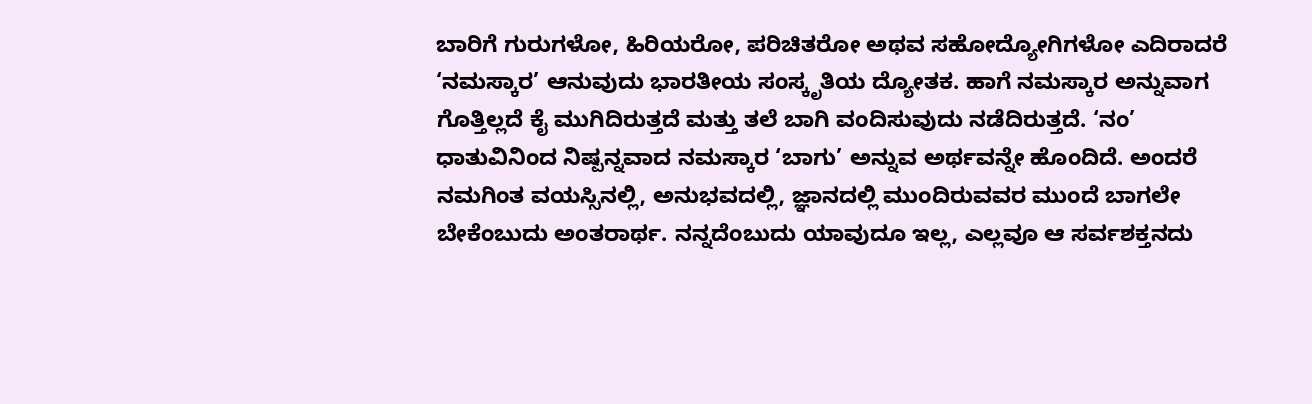ಬಾರಿಗೆ ಗುರುಗಳೋ, ಹಿರಿಯರೋ, ಪರಿಚಿತರೋ ಅಥವ ಸಹೋದ್ಯೋಗಿಗಳೋ ಎದಿರಾದರೆ ‘ನಮಸ್ಕಾರ’ ಆನುವುದು ಭಾರತೀಯ ಸಂಸ್ಕೃತಿಯ ದ್ಯೋತಕ. ಹಾಗೆ ನಮಸ್ಕಾರ ಅನ್ನುವಾಗ ಗೊತ್ತಿಲ್ಲದೆ ಕೈ ಮುಗಿದಿರುತ್ತದೆ ಮತ್ತು ತಲೆ ಬಾಗಿ ವಂದಿಸುವುದು ನಡೆದಿರುತ್ತದೆ. ‘ನಂ’ ಧಾತುವಿನಿಂದ ನಿಷ್ಪನ್ನವಾದ ನಮಸ್ಕಾರ ‘ಬಾಗು’ ಅನ್ನುವ ಅರ್ಥವನ್ನೇ ಹೊಂದಿದೆ. ಅಂದರೆ ನಮಗಿಂತ ವಯಸ್ಸಿನಲ್ಲಿ, ಅನುಭವದಲ್ಲಿ, ಜ್ಞಾನದಲ್ಲಿ ಮುಂದಿರುವವರ ಮುಂದೆ ಬಾಗಲೇ ಬೇಕೆಂಬುದು ಅಂತರಾರ್ಥ. ನನ್ನದೆಂಬುದು ಯಾವುದೂ ಇಲ್ಲ, ಎಲ್ಲವೂ ಆ ಸರ್ವಶಕ್ತನದು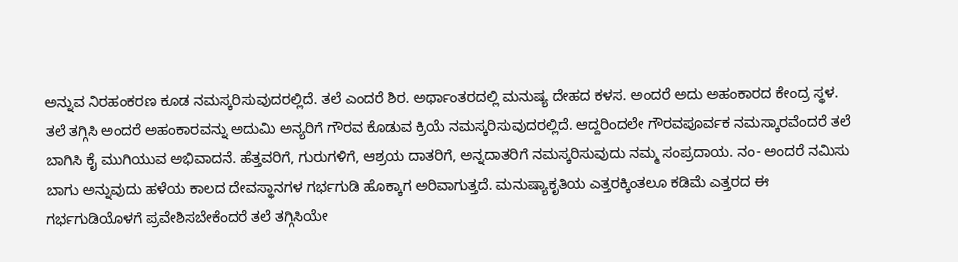ಅನ್ನುವ ನಿರಹಂಕರಣ ಕೂಡ ನಮಸ್ಕರಿಸುವುದರಲ್ಲಿದೆ. ತಲೆ ಎಂದರೆ ಶಿರ. ಅರ್ಥಾಂತರದಲ್ಲಿ ಮನುಷ್ಯ ದೇಹದ ಕಳಸ. ಅಂದರೆ ಅದು ಅಹಂಕಾರದ ಕೇಂದ್ರ ಸ್ಥಳ. ತಲೆ ತಗ್ಗಿಸಿ ಅಂದರೆ ಅಹಂಕಾರವನ್ನು ಅದುಮಿ ಅನ್ಯರಿಗೆ ಗೌರವ ಕೊಡುವ ಕ್ರಿಯೆ ನಮಸ್ಕರಿಸುವುದರಲ್ಲಿದೆ. ಆದ್ದರಿಂದಲೇ ಗೌರವಪೂರ್ವಕ ನಮಸ್ಕಾರವೆಂದರೆ ತಲೆ ಬಾಗಿಸಿ ಕೈ ಮುಗಿಯುವ ಅಭಿವಾದನೆ. ಹೆತ್ತವರಿಗೆ, ಗುರುಗಳಿಗೆ, ಆಶ್ರಯ ದಾತರಿಗೆ, ಅನ್ನದಾತರಿಗೆ ನಮಸ್ಕರಿಸುವುದು ನಮ್ಮ ಸಂಪ್ರದಾಯ. ನಂ- ಅಂದರೆ ನಮಿಸು ಬಾಗು ಅನ್ನುವುದು ಹಳೆಯ ಕಾಲದ ದೇವಸ್ಥಾನಗಳ ಗರ್ಭಗುಡಿ ಹೊಕ್ಕಾಗ ಅರಿವಾಗುತ್ತದೆ. ಮನುಷ್ಯಾಕೃತಿಯ ಎತ್ತರಕ್ಕಿಂತಲೂ ಕಡಿಮೆ ಎತ್ತರದ ಈ ಗರ್ಭಗುಡಿಯೊಳಗೆ ಪ್ರವೇಶಿಸಬೇಕೆಂದರೆ ತಲೆ ತಗ್ಗಿಸಿಯೇ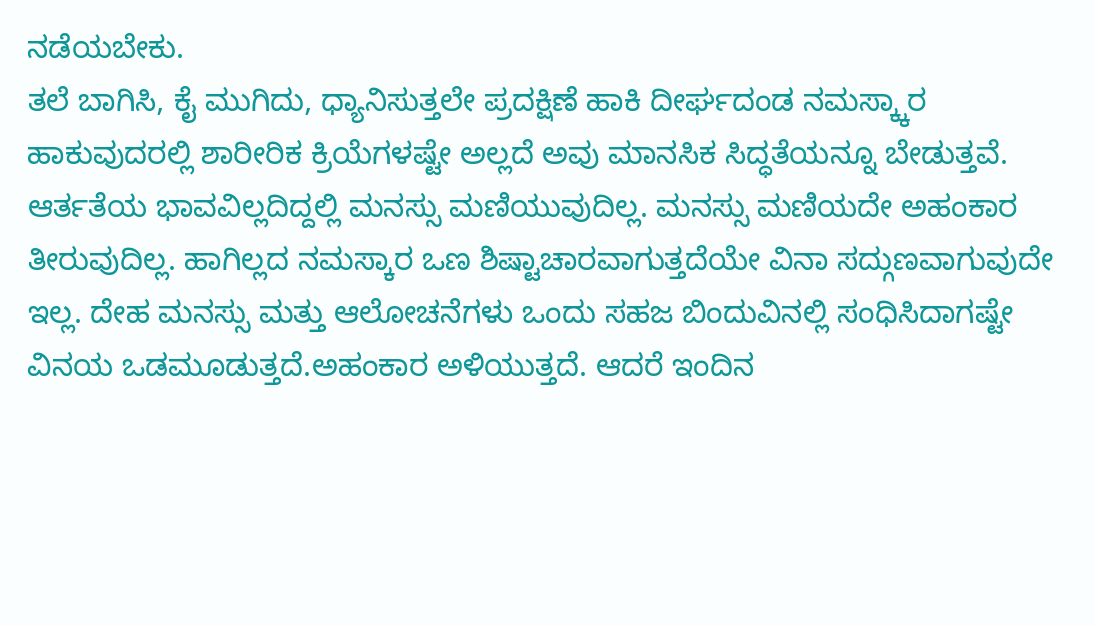ನಡೆಯಬೇಕು.
ತಲೆ ಬಾಗಿಸಿ, ಕೈ ಮುಗಿದು, ಧ್ಯಾನಿಸುತ್ತಲೇ ಪ್ರದಕ್ಷಿಣೆ ಹಾಕಿ ದೀರ್ಘದಂಡ ನಮಸ್ಕ್ಕಾರ ಹಾಕುವುದರಲ್ಲಿ ಶಾರೀರಿಕ ಕ್ರಿಯೆಗಳಷ್ಟೇ ಅಲ್ಲದೆ ಅವು ಮಾನಸಿಕ ಸಿದ್ಧತೆಯನ್ನೂ ಬೇಡುತ್ತವೆ. ಆರ್ತತೆಯ ಭಾವವಿಲ್ಲದಿದ್ದಲ್ಲಿ ಮನಸ್ಸು ಮಣಿಯುವುದಿಲ್ಲ. ಮನಸ್ಸು ಮಣಿಯದೇ ಅಹಂಕಾರ ತೀರುವುದಿಲ್ಲ. ಹಾಗಿಲ್ಲದ ನಮಸ್ಕಾರ ಒಣ ಶಿಷ್ಟಾಚಾರವಾಗುತ್ತದೆಯೇ ವಿನಾ ಸದ್ಗುಣವಾಗುವುದೇ ಇಲ್ಲ. ದೇಹ ಮನಸ್ಸು ಮತ್ತು ಆಲೋಚನೆಗಳು ಒಂದು ಸಹಜ ಬಿಂದುವಿನಲ್ಲಿ ಸಂಧಿಸಿದಾಗಷ್ಟೇ ವಿನಯ ಒಡಮೂಡುತ್ತದೆ.ಅಹಂಕಾರ ಅಳಿಯುತ್ತದೆ. ಆದರೆ ಇಂದಿನ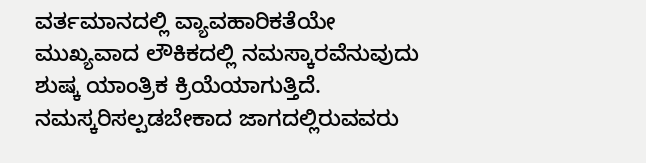ವರ್ತಮಾನದಲ್ಲಿ ವ್ಯಾವಹಾರಿಕತೆಯೇ ಮುಖ್ಯವಾದ ಲೌಕಿಕದಲ್ಲಿ ನಮಸ್ಕಾರವೆನುವುದು ಶುಷ್ಕ ಯಾಂತ್ರಿಕ ಕ್ರಿಯೆಯಾಗುತ್ತಿದೆ. ನಮಸ್ಕರಿಸಲ್ಪಡಬೇಕಾದ ಜಾಗದಲ್ಲಿರುವವರು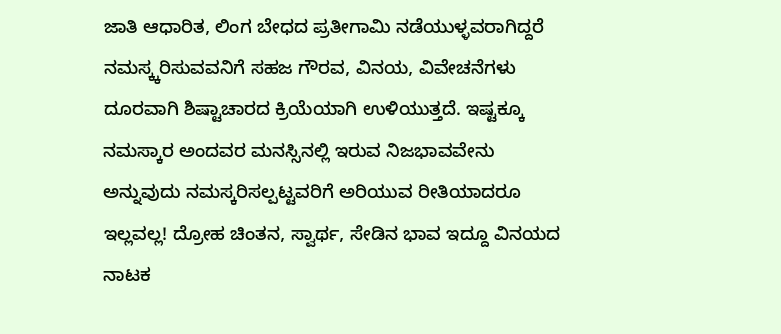ಜಾತಿ ಆಧಾರಿತ, ಲಿಂಗ ಬೇಧದ ಪ್ರತೀಗಾಮಿ ನಡೆಯುಳ್ಳವರಾಗಿದ್ದರೆ ನಮಸ್ಕ್ಕರಿಸುವವನಿಗೆ ಸಹಜ ಗೌರವ, ವಿನಯ, ವಿವೇಚನೆಗಳು ದೂರವಾಗಿ ಶಿಷ್ಟಾಚಾರದ ಕ್ರಿಯೆಯಾಗಿ ಉಳಿಯುತ್ತದೆ. ಇಷ್ಟಕ್ಕೂ ನಮಸ್ಕಾರ ಅಂದವರ ಮನಸ್ಸಿನಲ್ಲಿ ಇರುವ ನಿಜಭಾವವೇನು ಅನ್ನುವುದು ನಮಸ್ಕರಿಸಲ್ಪಟ್ಟವರಿಗೆ ಅರಿಯುವ ರೀತಿಯಾದರೂ ಇಲ್ಲವಲ್ಲ! ದ್ರೋಹ ಚಿಂತನ, ಸ್ವಾರ್ಥ, ಸೇಡಿನ ಭಾವ ಇದ್ದೂ ವಿನಯದ ನಾಟಕ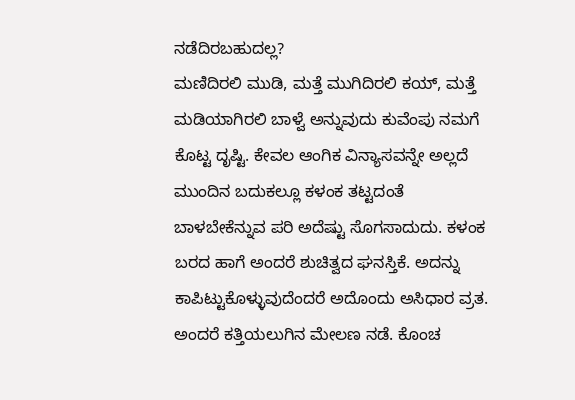ನಡೆದಿರಬಹುದಲ್ಲ?
ಮಣಿದಿರಲಿ ಮುಡಿ, ಮತ್ತೆ ಮುಗಿದಿರಲಿ ಕಯ್, ಮತ್ತೆ ಮಡಿಯಾಗಿರಲಿ ಬಾಳ್ವೆ ಅನ್ನುವುದು ಕುವೆಂಪು ನಮಗೆ ಕೊಟ್ಟ ದೃಷ್ಟಿ. ಕೇವಲ ಆಂಗಿಕ ವಿನ್ಯಾಸವನ್ನೇ ಅಲ್ಲದೆ ಮುಂದಿನ ಬದುಕಲ್ಲೂ ಕಳಂಕ ತಟ್ಟದಂತೆ ಬಾಳಬೇಕೆನ್ನುವ ಪರಿ ಅದೆಷ್ಟು ಸೊಗಸಾದುದು. ಕಳಂಕ ಬರದ ಹಾಗೆ ಅಂದರೆ ಶುಚಿತ್ವದ ಘನಸ್ತಿಕೆ. ಅದನ್ನು ಕಾಪಿಟ್ಟುಕೊಳ್ಳುವುದೆಂದರೆ ಅದೊಂದು ಅಸಿಧಾರ ವ್ರತ. ಅಂದರೆ ಕತ್ತಿಯಲುಗಿನ ಮೇಲಣ ನಡೆ. ಕೊಂಚ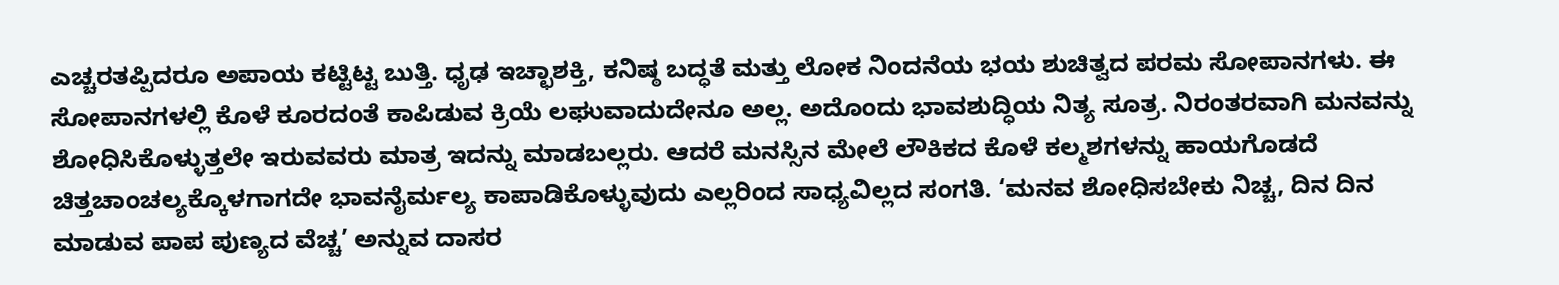ಎಚ್ಚರತಪ್ಪಿದರೂ ಅಪಾಯ ಕಟ್ಟಿಟ್ಟ ಬುತ್ತಿ. ಧೃಢ ಇಚ್ಛಾಶಕ್ತಿ, ಕನಿಷ್ಠ ಬದ್ಧತೆ ಮತ್ತು ಲೋಕ ನಿಂದನೆಯ ಭಯ ಶುಚಿತ್ವದ ಪರಮ ಸೋಪಾನಗಳು. ಈ ಸೋಪಾನಗಳಲ್ಲಿ ಕೊಳೆ ಕೂರದಂತೆ ಕಾಪಿಡುವ ಕ್ರಿಯೆ ಲಘುವಾದುದೇನೂ ಅಲ್ಲ. ಅದೊಂದು ಭಾವಶುದ್ಧಿಯ ನಿತ್ಯ ಸೂತ್ರ. ನಿರಂತರವಾಗಿ ಮನವನ್ನು ಶೋಧಿಸಿಕೊಳ್ಳುತ್ತಲೇ ಇರುವವರು ಮಾತ್ರ ಇದನ್ನು ಮಾಡಬಲ್ಲರು. ಆದರೆ ಮನಸ್ಸಿನ ಮೇಲೆ ಲೌಕಿಕದ ಕೊಳೆ ಕಲ್ಮಶಗಳನ್ನು ಹಾಯಗೊಡದೆ ಚಿತ್ತಚಾಂಚಲ್ಯಕ್ಕೊಳಗಾಗದೇ ಭಾವನೈರ್ಮಲ್ಯ ಕಾಪಾಡಿಕೊಳ್ಳುವುದು ಎಲ್ಲರಿಂದ ಸಾಧ್ಯವಿಲ್ಲದ ಸಂಗತಿ. ‘ಮನವ ಶೋಧಿಸಬೇಕು ನಿಚ್ಚ, ದಿನ ದಿನ ಮಾಡುವ ಪಾಪ ಪುಣ್ಯದ ವೆಚ್ಚ’ ಅನ್ನುವ ದಾಸರ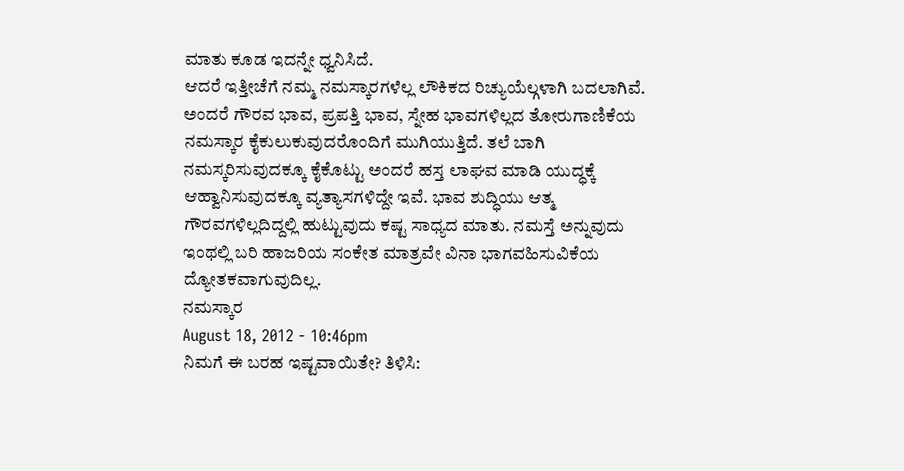ಮಾತು ಕೂಡ ಇದನ್ನೇ ಧ್ವನಿಸಿದೆ.
ಆದರೆ ಇತ್ತೀಚೆಗೆ ನಮ್ಮ ನಮಸ್ಕಾರಗಳೆಲ್ಲ ಲೌಕಿಕದ ರಿಚ್ಯುಯೆಲ್ಗಳಾಗಿ ಬದಲಾಗಿವೆ. ಅಂದರೆ ಗೌರವ ಭಾವ, ಪ್ರಪತ್ತಿ ಭಾವ, ಸ್ನೇಹ ಭಾವಗಳಿಲ್ಲದ ತೋರುಗಾಣಿಕೆಯ ನಮಸ್ಕಾರ ಕೈಕುಲುಕುವುದರೊಂದಿಗೆ ಮುಗಿಯುತ್ತಿದೆ. ತಲೆ ಬಾಗಿ ನಮಸ್ಕರಿಸುವುದಕ್ಕೂ ಕೈಕೊಟ್ಟು ಅಂದರೆ ಹಸ್ತ ಲಾಘವ ಮಾಡಿ ಯುದ್ಧಕ್ಕೆ ಆಹ್ವಾನಿಸುವುದಕ್ಕೂ ವ್ಯತ್ಯಾಸಗಳಿದ್ದೇ ಇವೆ. ಭಾವ ಶುದ್ಧಿಯು ಆತ್ಮ ಗೌರವಗಳಿಲ್ಲದಿದ್ದಲ್ಲಿ ಹುಟ್ಟುವುದು ಕಷ್ಟ ಸಾಧ್ಯದ ಮಾತು. ನಮಸ್ತೆ ಅನ್ನುವುದು ಇಂಥಲ್ಲಿ ಬರಿ ಹಾಜರಿಯ ಸಂಕೇತ ಮಾತ್ರವೇ ವಿನಾ ಭಾಗವಹಿಸುವಿಕೆಯ ದ್ಯೋತಕವಾಗುವುದಿಲ್ಲ.
ನಮಸ್ಕಾರ
August 18, 2012 - 10:46pm
ನಿಮಗೆ ಈ ಬರಹ ಇಷ್ಟವಾಯಿತೇ? ತಿಳಿಸಿ: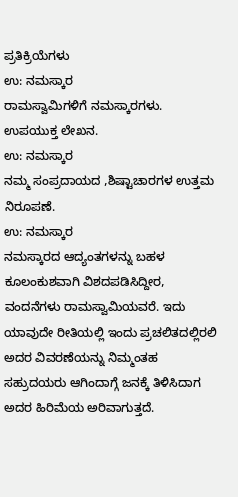ಪ್ರತಿಕ್ರಿಯೆಗಳು
ಉ: ನಮಸ್ಕಾರ
ರಾಮಸ್ವಾಮಿಗಳಿಗೆ ನಮಸ್ಕಾರಗಳು. ಉಪಯುಕ್ತ ಲೇಖನ.
ಉ: ನಮಸ್ಕಾರ
ನಮ್ಮ ಸಂಪ್ರದಾಯದ ,ಶಿಷ್ಟಾಚಾರಗಳ ಉತ್ತಮ ನಿರೂಪಣೆ.
ಉ: ನಮಸ್ಕಾರ
ನಮಸ್ಕಾರದ ಆದ್ಯಂತಗಳನ್ನು ಬಹಳ ಕೂಲಂಕುಶವಾಗಿ ವಿಶದಪಡಿಸಿದ್ದೀರ, ವಂದನೆಗಳು ರಾಮಸ್ವಾಮಿಯವರೆ. ಇದು ಯಾವುದೇ ರೀತಿಯಲ್ಲಿ ಇಂದು ಪ್ರಚಲಿತದಲ್ಲಿರಲಿ ಅದರ ವಿವರಣೆಯನ್ನು ನಿಮ್ಮಂತಹ ಸಹ್ರುದಯರು ಆಗಿಂದಾಗ್ಗೆ ಜನಕ್ಕೆ ತಿಳಿಸಿದಾಗ ಅದರ ಹಿರಿಮೆಯ ಅರಿವಾಗುತ್ತದೆ.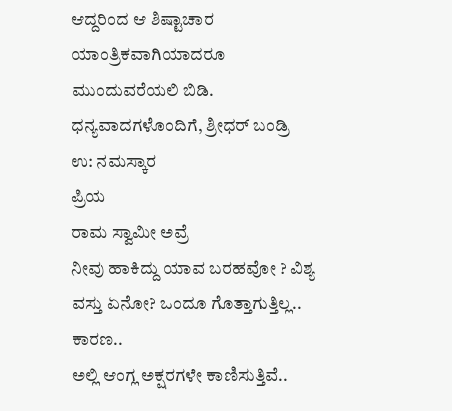ಆದ್ದರಿಂದ ಆ ಶಿಷ್ಟಾಚಾರ ಯಾಂತ್ರಿಕವಾಗಿಯಾದರೂ ಮುಂದುವರೆಯಲಿ ಬಿಡಿ.
ಧನ್ಯವಾದಗಳೊಂದಿಗೆ, ಶ್ರೀಧರ್ ಬಂಡ್ರಿ
ಉ: ನಮಸ್ಕಾರ
ಪ್ರಿಯ
ರಾಮ ಸ್ವಾಮೀ ಅವ್ರೆ
ನೀವು ಹಾಕಿದ್ದು ಯಾವ ಬರಹವೋ ? ವಿಶ್ಯ ವಸ್ತು ಏನೋ? ಒಂದೂ ಗೊತ್ತಾಗುತ್ತಿಲ್ಲ..
ಕಾರಣ..
ಅಲ್ಲಿ ಆಂಗ್ಲ ಅಕ್ಷರಗಳೇ ಕಾಣಿಸುತ್ತಿವೆ..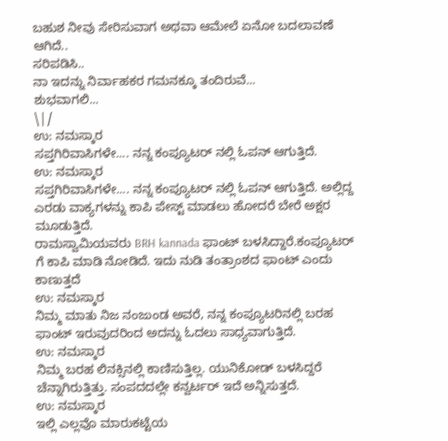ಬಹುಶ ನೀವು ಸೇರಿಸುವಾಗ ಅಥವಾ ಆಮೇಲೆ ಏನೋ ಬದಲಾವಣೆ ಆಗಿದೆ..
ಸರಿಪಡಿಸಿ..
ನಾ ಇದನ್ನು ನಿರ್ವಾಹಕರ ಗಮನಕ್ಕೂ ತಂದಿರುವೆ...
ಶುಭವಾಗಲಿ...
\|/
ಉ: ನಮಸ್ಕಾರ
ಸಪ್ತಗಿರಿವಾಸಿಗಳೇ.... ನನ್ನ ಕಂಪ್ಯೂಟರ್ ನಲ್ಲಿ ಓಪನ್ ಆಗುತ್ತಿದೆ.
ಉ: ನಮಸ್ಕಾರ
ಸಪ್ತಗಿರಿವಾಸಿಗಳೇ.... ನನ್ನ ಕಂಪ್ಯೂಟರ್ ನಲ್ಲಿ ಓಪನ್ ಆಗುತ್ತಿದೆ. ಅಲ್ಲಿದ್ದ ಎರಡು ವಾಕ್ಯಗಳನ್ನು ಕಾಪಿ ಪೇಸ್ಟ್ ಮಾಡಲು ಹೋದರೆ ಬೇರೆ ಅಕ್ಷರ ಮೂಡುತ್ತಿದೆ.
ರಾಮಸ್ವಾಮಿಯವರು BRH kannada ಫಾಂಟ್ ಬಳಸಿದ್ದಾರೆ.ಕಂಪ್ಯೂಟರ್ ಗೆ ಕಾಪಿ ಮಾಡಿ ನೋಡಿದೆ. ಇದು ನುಡಿ ತಂತ್ರಾಂಶದ ಫಾಂಟ್ ಎಂದು ಕಾಣುತ್ತದೆ
ಉ: ನಮಸ್ಕಾರ
ನಿಮ್ಮ ಮಾತು ನಿಜ ನಂಜುಂಡ ಅವರೆ, ನನ್ನ ಕಂಪ್ಯೂಟರಿನಲ್ಲಿ ಬರಹ ಫಾಂಟ್ ಇರುವುದರಿಂದ ಅದನ್ನು ಓದಲು ಸಾಧ್ಯವಾಗುತ್ತಿದೆ.
ಉ: ನಮಸ್ಕಾರ
ನಿಮ್ಮ ಬರಹ ಲಿನಕ್ಸಿನಲ್ಲಿ ಕಾಣಿಸುತ್ತಿಲ್ಲ. ಯುನಿಕೋಡ್ ಬಳಸಿದ್ದರೆ ಚೆನ್ನಾಗಿರುತ್ತಿತ್ತು. ಸಂಪದದಲ್ಲೇ ಕನ್ವರ್ಟರ್ ಇದೆ ಅನ್ನಿಸುತ್ತದೆ.
ಉ: ನಮಸ್ಕಾರ
ಇಲ್ಲಿ ಎಲ್ಲವೊ ಮಾರುಕಟ್ಟೆಯ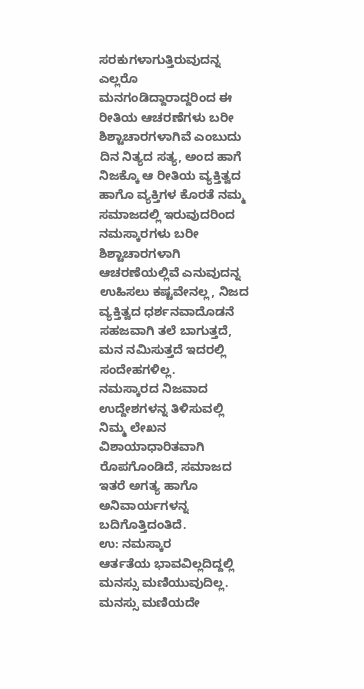ಸರಕುಗಳಾಗುತ್ತಿರುವುದನ್ನ ಎಲ್ಲರೊ ಮನಗಂಡಿದ್ದಾರಾದ್ದರಿಂದ ಈ ರೀತಿಯ ಆಚರಣೆಗಳು ಬರೀ ಶಿಶ್ಟಾಚಾರಗಳಾಗಿವೆ ಎಂಬುದು ದಿನ ನಿತ್ಯದ ಸತ್ಯ, ಅಂದ ಹಾಗೆ ನಿಜಕ್ಕೊ ಆ ರೀತಿಯ ವ್ಯಕ್ತಿತ್ವದ ಹಾಗೊ ವ್ಯಕ್ತಿಗಳ ಕೊರತೆ ನಮ್ಮ ಸಮಾಜದಲ್ಲಿ ಇರುವುದರಿಂದ ನಮಸ್ಕಾರಗಳು ಬರೀ ಶಿಶ್ಟಾಚಾರಗಳಾಗಿ ಆಚರಣೆಯಲ್ಲಿವೆ ಎನುವುದನ್ನ ಉಹಿಸಲು ಕಷ್ಟವೇನಲ್ಲ, ನಿಜದ ವ್ಯಕ್ತಿತ್ವದ ಧರ್ಶನವಾದೊಡನೆ ಸಹಜವಾಗಿ ತಲೆ ಬಾಗುತ್ತದೆ, ಮನ ನಮಿಸುತ್ತದೆ ಇದರಲ್ಲಿ ಸಂದೇಹಗಳಿಲ್ಲ.
ನಮಸ್ಕಾರದ ನಿಜವಾದ ಉದ್ದೇಶಗಳನ್ನ ತಿಳಿಸುವಲ್ಲಿ ನಿಮ್ಮ ಲೇಖನ ವಿಶಾಯಾಧಾರಿತವಾಗಿ ರೊಪಗೊಂಡಿದೆ, ಸಮಾಜದ ಇತರೆ ಅಗತ್ಯ ಹಾಗೊ ಅನಿವಾರ್ಯಗಳನ್ನ ಬದಿಗೊತ್ತಿದಂತಿದೆ.
ಉ: ನಮಸ್ಕಾರ
ಆರ್ತತೆಯ ಭಾವವಿಲ್ಲದಿದ್ದಲ್ಲಿ ಮನಸ್ಸು ಮಣಿಯುವುದಿಲ್ಲ. ಮನಸ್ಸು ಮಣಿಯದೇ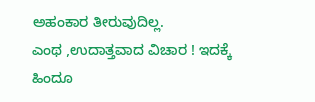ಅಹಂಕಾರ ತೀರುವುದಿಲ್ಲ.
ಎಂಥ ,ಉದಾತ್ತವಾದ ವಿಚಾರ ! ಇದಕ್ಕೆ ಹಿಂದೂ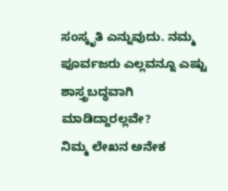ಸಂಸ್ಕೃತಿ ಎನ್ನುವುದು. ನಮ್ಮ ಪೂರ್ವಜರು ಎಲ್ಲವನ್ನೂ ಎಷ್ಟು ಶಾಸ್ತ್ರಬದ್ಧವಾಗಿ ಮಾಡಿದ್ದಾರಲ್ಲವೇ?
ನಿಮ್ಮ ಲೇಖನ ಅನೇಕ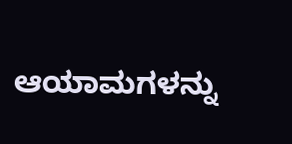ಆಯಾಮಗಳನ್ನು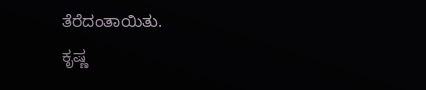ತೆರೆದಂತಾಯಿತು.
ಕೃಷ್ಣ